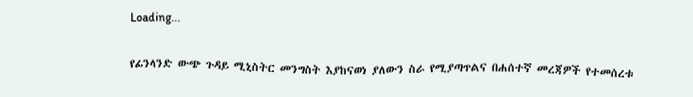Loading...

የፊንላንድ ውጭ ጉዳይ ሚኒስትር መንግስት እያከናወነ ያለውን ስራ የሚያጣጥልና በሐሰተኛ መረጃዎች የተመሰረቱ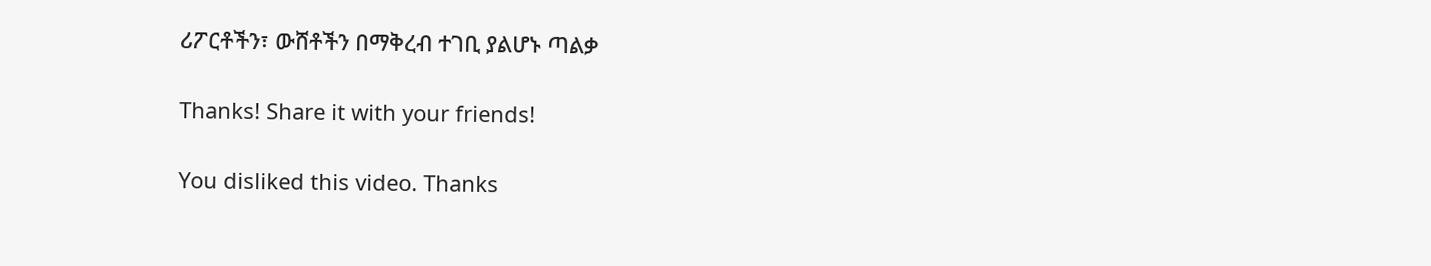ሪፖርቶችን፣ ውሸቶችን በማቅረብ ተገቢ ያልሆኑ ጣልቃ

Thanks! Share it with your friends!

You disliked this video. Thanks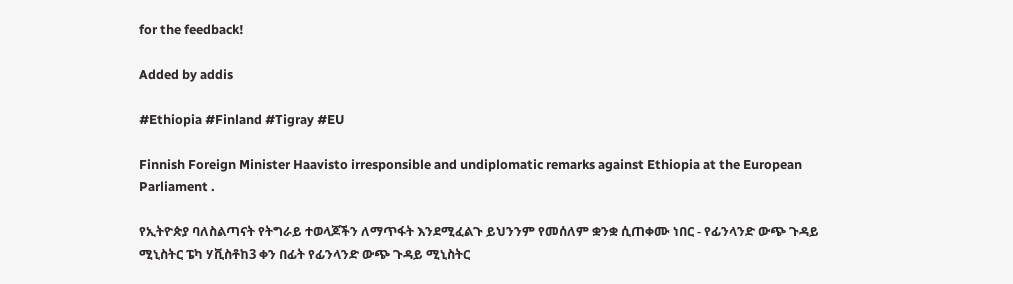for the feedback!

Added by addis

#Ethiopia #Finland #Tigray #EU

Finnish Foreign Minister Haavisto irresponsible and undiplomatic remarks against Ethiopia at the European Parliament .

የኢትዮጵያ ባለስልጣናት የትግራይ ተወላጆችን ለማጥፋት እንደሚፈልጉ ይህንንም የመሰለም ቋንቋ ሲጠቀሙ ነበር - የፊንላንድ ውጭ ጉዳይ ሚኒስትር ፔካ ሃቪስቶከ3 ቀን በፊት የፊንላንድ ውጭ ጉዳይ ሚኒስትር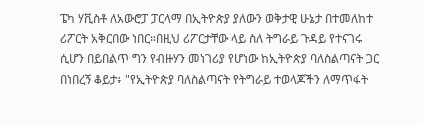ፔካ ሃቪስቶ ለአውሮፓ ፓርላማ በኢትዮጵያ ያለውን ወቅታዊ ሁኔታ በተመለከተ ሪፖርት አቅርበው ነበር።በዚህ ሪፖርታቸው ላይ ስለ ትግራይ ጉዳይ የተናገሩ ሲሆን በይበልጥ ግን የብዙሃን መነገሪያ የሆነው ከኢትዮጵያ ባለስልጣናት ጋር በነበረኝ ቆይታ፥ "የኢትዮጵያ ባለስልጣናት የትግራይ ተወላጆችን ለማጥፋት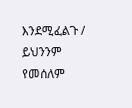እንደሚፈልጉ / ይህንንም የመሰለም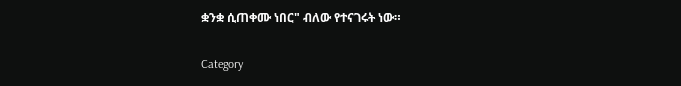ቋንቋ ሲጠቀሙ ነበር" ብለው የተናገሩት ነው።

Category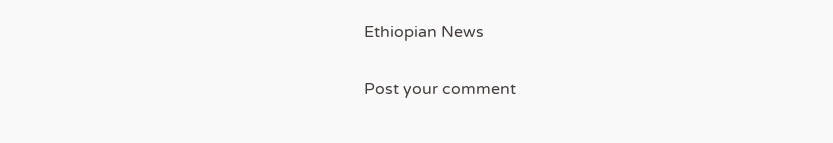Ethiopian News

Post your comment